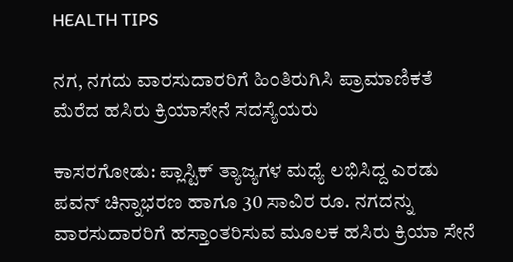HEALTH TIPS

ನಗ, ನಗದು ವಾರಸುದಾರರಿಗೆ ಹಿಂತಿರುಗಿಸಿ ಪ್ರಾಮಾಣಿಕತೆ ಮೆರೆದ ಹಸಿರು ಕ್ರಿಯಾಸೇನೆ ಸದಸ್ಯೆಯರು

ಕಾಸರಗೋಡು: ಪ್ಲಾಸ್ಟಿಕ್ ತ್ಯಾಜ್ಯಗಳ ಮಧ್ಯೆ ಲಭಿಸಿದ್ದ ಎರಡು ಪವನ್ ಚಿನ್ನಾಭರಣ ಹಾಗೂ 30 ಸಾವಿರ ರೂ. ನಗದನ್ನು  ವಾರಸುದಾರರಿಗೆ ಹಸ್ತಾಂತರಿಸುವ ಮೂಲಕ ಹಸಿರು ಕ್ರಿಯಾ ಸೇನೆ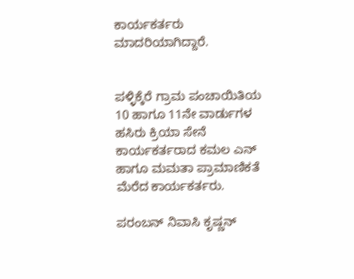ಕಾರ್ಯಕರ್ತರು ಮಾದರಿಯಾಗಿದ್ದಾರೆ.


ಪಳ್ಳಿಕ್ಕೆರೆ ಗ್ರಾಮ ಪಂಚಾಯಿತಿಯ 10 ಹಾಗೂ 11ನೇ ವಾರ್ಡುಗಳ ಹಸಿರು ಕ್ರಿಯಾ ಸೇನೆ ಕಾರ್ಯಕರ್ತರಾದ ಕಮಲ ಎನ್ ಹಾಗೂ ಮಮತಾ ಪ್ರಾಮಾಣಿಕತೆ ಮೆರೆದ ಕಾರ್ಯಕರ್ತರು.

ಪರಂಬನ್ ನಿವಾಸಿ ಕೃಷ್ಣನ್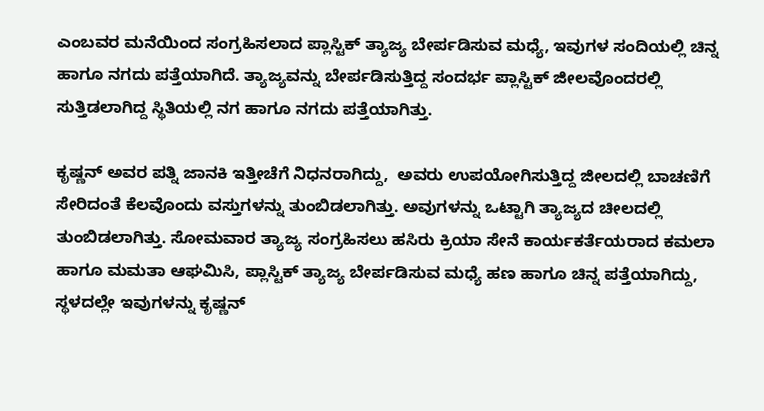ಎಂಬವರ ಮನೆಯಿಂದ ಸಂಗ್ರಹಿಸಲಾದ ಪ್ಲಾಸ್ಟಿಕ್ ತ್ಯಾಜ್ಯ ಬೇರ್ಪಡಿಸುವ ಮಧ್ಯೆ, ಇವುಗಳ ಸಂದಿಯಲ್ಲಿ ಚಿನ್ನ ಹಾಗೂ ನಗದು ಪತ್ತೆಯಾಗಿದೆ. ತ್ಯಾಜ್ಯವನ್ನು ಬೇರ್ಪಡಿಸುತ್ತಿದ್ದ ಸಂದರ್ಭ ಪ್ಲಾಸ್ಟಿಕ್ ಜೀಲವೊಂದರಲ್ಲಿ ಸುತ್ತಿಡಲಾಗಿದ್ದ ಸ್ಥಿತಿಯಲ್ಲಿ ನಗ ಹಾಗೂ ನಗದು ಪತ್ತೆಯಾಗಿತ್ತು.

ಕೃಷ್ಣನ್ ಅವರ ಪತ್ನಿ ಜಾನಕಿ ಇತ್ತೀಚೆಗೆ ನಿಧನರಾಗಿದ್ದು,  ಅವರು ಉಪಯೋಗಿಸುತ್ತಿದ್ದ ಜೀಲದಲ್ಲಿ ಬಾಚಣಿಗೆ ಸೇರಿದಂತೆ ಕೆಲವೊಂದು ವಸ್ತುಗಳನ್ನು ತುಂಬಿಡಲಾಗಿತ್ತು. ಅವುಗಳನ್ನು ಒಟ್ಟಾಗಿ ತ್ಯಾಜ್ಯದ ಚೀಲದಲ್ಲಿ ತುಂಬಿಡಲಾಗಿತ್ತು. ಸೋಮವಾರ ತ್ಯಾಜ್ಯ ಸಂಗ್ರಹಿಸಲು ಹಸಿರು ಕ್ರಿಯಾ ಸೇನೆ ಕಾರ್ಯಕರ್ತೆಯರಾದ ಕಮಲಾ ಹಾಗೂ ಮಮತಾ ಆಘಮಿಸಿ, ಪ್ಲಾಸ್ಟಿಕ್ ತ್ಯಾಜ್ಯ ಬೇರ್ಪಡಿಸುವ ಮಧ್ಯೆ ಹಣ ಹಾಗೂ ಚಿನ್ನ ಪತ್ತೆಯಾಗಿದ್ದು, ಸ್ಥಳದಲ್ಲೇ ಇವುಗಳನ್ನು ಕೃಷ್ಣನ್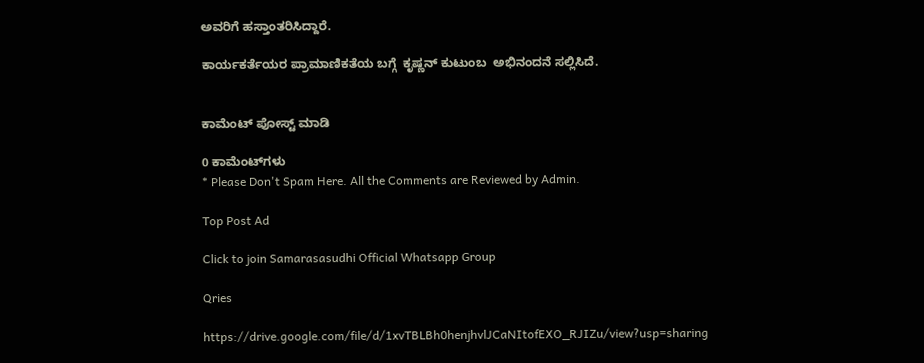ಅವರಿಗೆ ಹಸ್ತಾಂತರಿಸಿದ್ದಾರೆ.

ಕಾರ್ಯಕರ್ತೆಯರ ಪ್ರಾಮಾಣಿಕತೆಯ ಬಗ್ಗೆ  ಕೃಷ್ಣನ್ ಕುಟುಂಬ  ಅಭಿನಂದನೆ ಸಲ್ಲಿಸಿದೆ.


ಕಾಮೆಂಟ್‌‌ ಪೋಸ್ಟ್‌ ಮಾಡಿ

0 ಕಾಮೆಂಟ್‌ಗಳು
* Please Don't Spam Here. All the Comments are Reviewed by Admin.

Top Post Ad

Click to join Samarasasudhi Official Whatsapp Group

Qries

https://drive.google.com/file/d/1xvTBLBh0henjhvlJCaNItofEXO_RJIZu/view?usp=sharing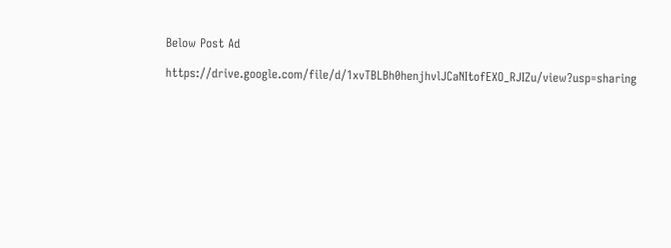Below Post Ad

https://drive.google.com/file/d/1xvTBLBh0henjhvlJCaNItofEXO_RJIZu/view?usp=sharing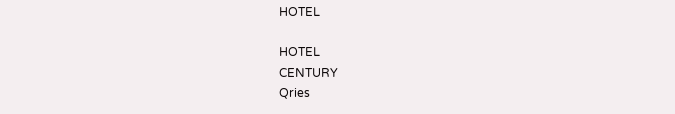HOTEL

HOTEL
CENTURY
Qries